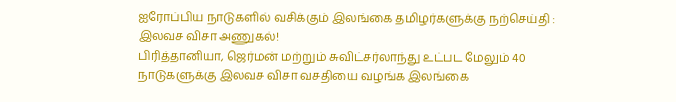ஐரோப்பிய நாடுகளில் வசிக்கும் இலங்கை தமிழர்களுக்கு நற்செய்தி : இலவச விசா அணுகல்!
பிரித்தானியா, ஜெர்மன் மற்றும் சுவிட்சர்லாந்து உட்பட மேலும் 40 நாடுகளுக்கு இலவச விசா வசதியை வழங்க இலங்கை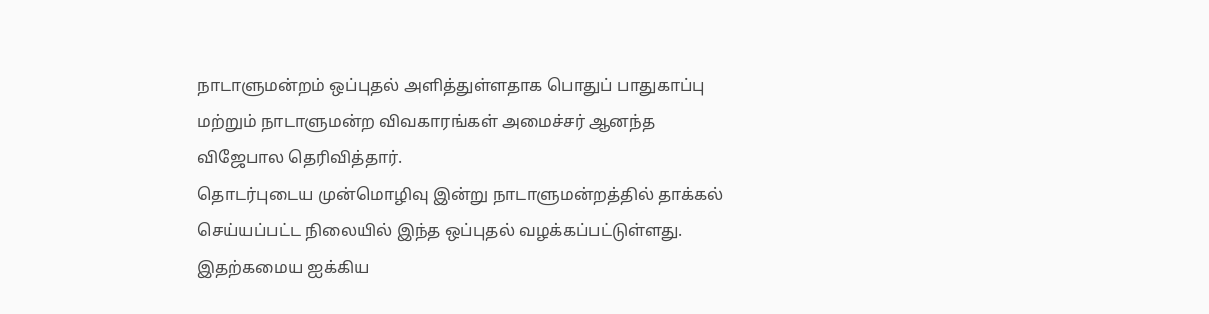நாடாளுமன்றம் ஒப்புதல் அளித்துள்ளதாக பொதுப் பாதுகாப்பு மற்றும் நாடாளுமன்ற விவகாரங்கள் அமைச்சர் ஆனந்த விஜேபால தெரிவித்தார்.
தொடர்புடைய முன்மொழிவு இன்று நாடாளுமன்றத்தில் தாக்கல் செய்யப்பட்ட நிலையில் இந்த ஒப்புதல் வழக்கப்பட்டுள்ளது.
இதற்கமைய ஐக்கிய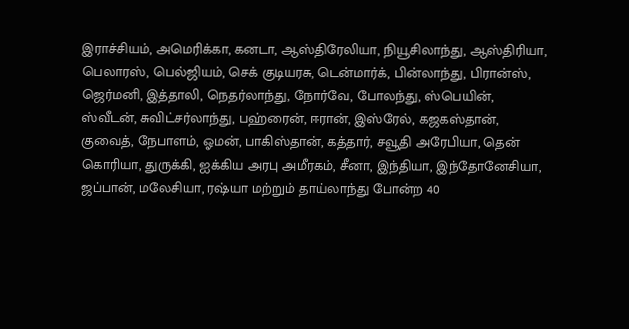இராச்சியம், அமெரிக்கா, கனடா, ஆஸ்திரேலியா, நியூசிலாந்து, ஆஸ்திரியா, பெலாரஸ், பெல்ஜியம், செக் குடியரசு, டென்மார்க், பின்லாந்து, பிரான்ஸ், ஜெர்மனி, இத்தாலி, நெதர்லாந்து, நோர்வே, போலந்து, ஸ்பெயின், ஸ்வீடன், சுவிட்சர்லாந்து, பஹ்ரைன், ஈரான், இஸ்ரேல், கஜகஸ்தான், குவைத், நேபாளம், ஓமன், பாகிஸ்தான், கத்தார், சவூதி அரேபியா, தென் கொரியா, துருக்கி, ஐக்கிய அரபு அமீரகம், சீனா, இந்தியா, இந்தோனேசியா, ஜப்பான், மலேசியா, ரஷ்யா மற்றும் தாய்லாந்து போன்ற 40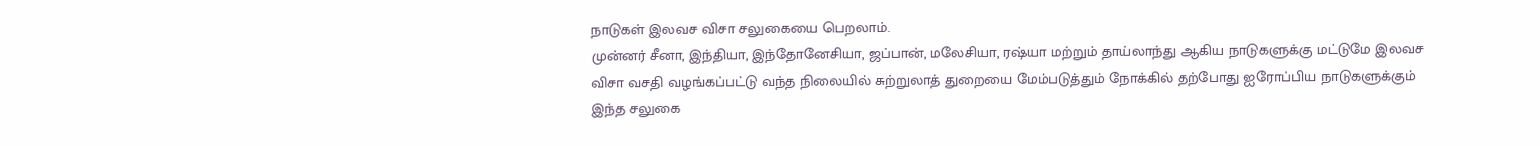நாடுகள் இலவச விசா சலுகையை பெறலாம்.
முன்னர் சீனா, இந்தியா, இந்தோனேசியா, ஜப்பான், மலேசியா, ரஷ்யா மற்றும் தாய்லாந்து ஆகிய நாடுகளுக்கு மட்டுமே இலவச விசா வசதி வழங்கப்பட்டு வந்த நிலையில் சுற்றுலாத் துறையை மேம்படுத்தும் நோக்கில் தற்போது ஐரோப்பிய நாடுகளுக்கும் இந்த சலுகை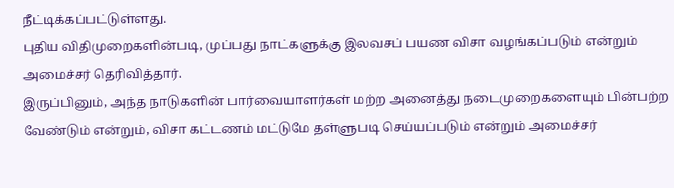நீட்டிக்கப்பட்டுள்ளது.
புதிய விதிமுறைகளின்படி, முப்பது நாட்களுக்கு இலவசப் பயண விசா வழங்கப்படும் என்றும் அமைச்சர் தெரிவித்தார்.
இருப்பினும், அந்த நாடுகளின் பார்வையாளர்கள் மற்ற அனைத்து நடைமுறைகளையும் பின்பற்ற வேண்டும் என்றும், விசா கட்டணம் மட்டுமே தள்ளுபடி செய்யப்படும் என்றும் அமைச்சர்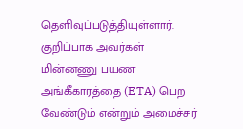தெளிவுப்படுத்தியுள்ளார்.
குறிப்பாக அவர்கள் மின்னணு பயண அங்கீகாரத்தை (ETA) பெற வேண்டும் என்றும் அமைச்சர்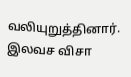வலியுறுத்தினார்.
இலவச விசா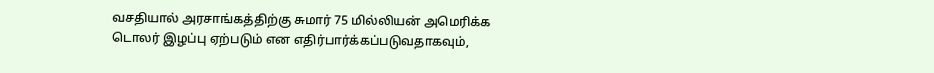வசதியால் அரசாங்கத்திற்கு சுமார் 75 மில்லியன் அமெரிக்க டொலர் இழப்பு ஏற்படும் என எதிர்பார்க்கப்படுவதாகவும்,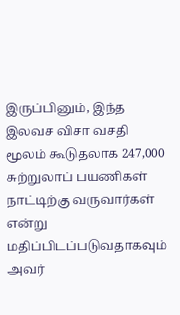இருப்பினும், இந்த இலவச விசா வசதி மூலம் கூடுதலாக 247,000 சுற்றுலாப் பயணிகள் நாட்டிற்கு வருவார்கள் என்று மதிப்பிடப்படுவதாகவும் அவர்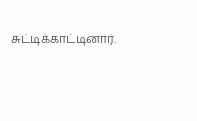சுட்டிக்காட்டினார்.